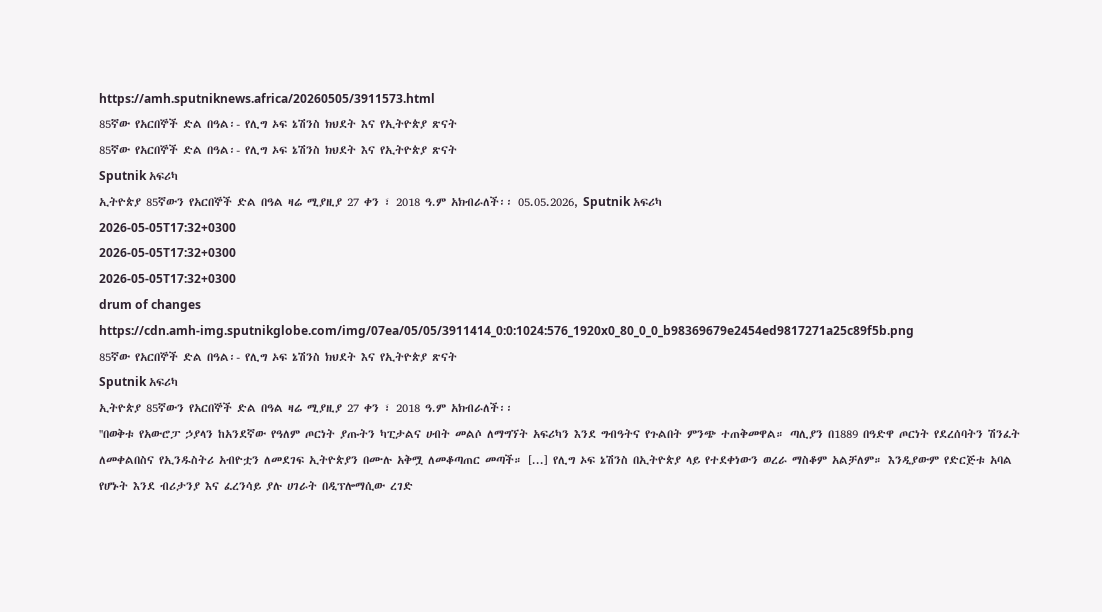https://amh.sputniknews.africa/20260505/3911573.html
85ኛው የአርበኞች ድል በዓል፡- የሊግ ኦፍ ኔሽንስ ክህደት እና የኢትዮጵያ ጽናት
85ኛው የአርበኞች ድል በዓል፡- የሊግ ኦፍ ኔሽንስ ክህደት እና የኢትዮጵያ ጽናት
Sputnik አፍሪካ
ኢትዮጵያ 85ኛውን የአርበኞች ድል በዓል ዛሬ ሚያዚያ 27 ቀን ፣ 2018 ዓ.ም አክብራለች፡፡ 05.05.2026, Sputnik አፍሪካ
2026-05-05T17:32+0300
2026-05-05T17:32+0300
2026-05-05T17:32+0300
drum of changes
https://cdn.amh-img.sputnikglobe.com/img/07ea/05/05/3911414_0:0:1024:576_1920x0_80_0_0_b98369679e2454ed9817271a25c89f5b.png
85ኛው የአርበኞች ድል በዓል፡- የሊግ ኦፍ ኔሽንስ ክህደት እና የኢትዮጵያ ጽናት
Sputnik አፍሪካ
ኢትዮጵያ 85ኛውን የአርበኞች ድል በዓል ዛሬ ሚያዚያ 27 ቀን ፣ 2018 ዓ.ም አክብራለች፡፡
''በወቅቱ የአውሮፓ ኃያላን ከአንደኛው የዓለም ጦርነት ያጡትን ካፒታልና ሀብት መልሶ ለማግኘት አፍሪካን እንደ ግብዓትና የጉልበት ምንጭ ተጠቅመዋል። ጣሊያን በ1889 በዓድዋ ጦርነት የደረሰባትን ሽንፈት ለመቀልበስና የኢንዱስትሪ አብዮቷን ለመደገፍ ኢትዮጵያን በሙሉ አቅሟ ለመቆጣጠር መጣች። [...] የሊግ ኦፍ ኔሽንስ በኢትዮጵያ ላይ የተደቀነውን ወረራ ማስቆም አልቻለም። እንዲያውም የድርጅቱ አባል የሆኑት እንደ ብሪታንያ እና ፈረንሳይ ያሉ ሀገራት በዲፕሎማሲው ረገድ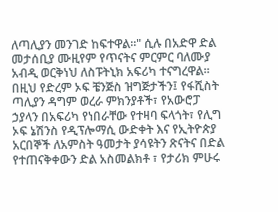ለጣሊያን መንገድ ከፍተዋል።" ሲሉ በአድዋ ድል መታሰቢያ ሙዚየም የጥናትና ምርምር ባለሙያ አብዲ ወርቅነህ ለስፑትኒክ አፍሪካ ተናግረዋል፡፡
በዚህ የድረም ኦፍ ቼንጅስ ዝግጅታችን፤ የፋሺስት ጣሊያን ዳግም ወረራ ምክንያቶች፣ የአውሮፓ ኃያላን በአፍሪካ የነበራቸው የተዛባ ፍላጎት፣ የሊግ ኦፍ ኔሽንስ የዲፕሎማሲ ውድቀት እና የኢትዮጵያ አርበኞች ለአምስት ዓመታት ያሳዩትን ጽናትና በድል የተጠናቅቀውን ድል አስመልክቶ ፣ የታሪክ ምሁሩ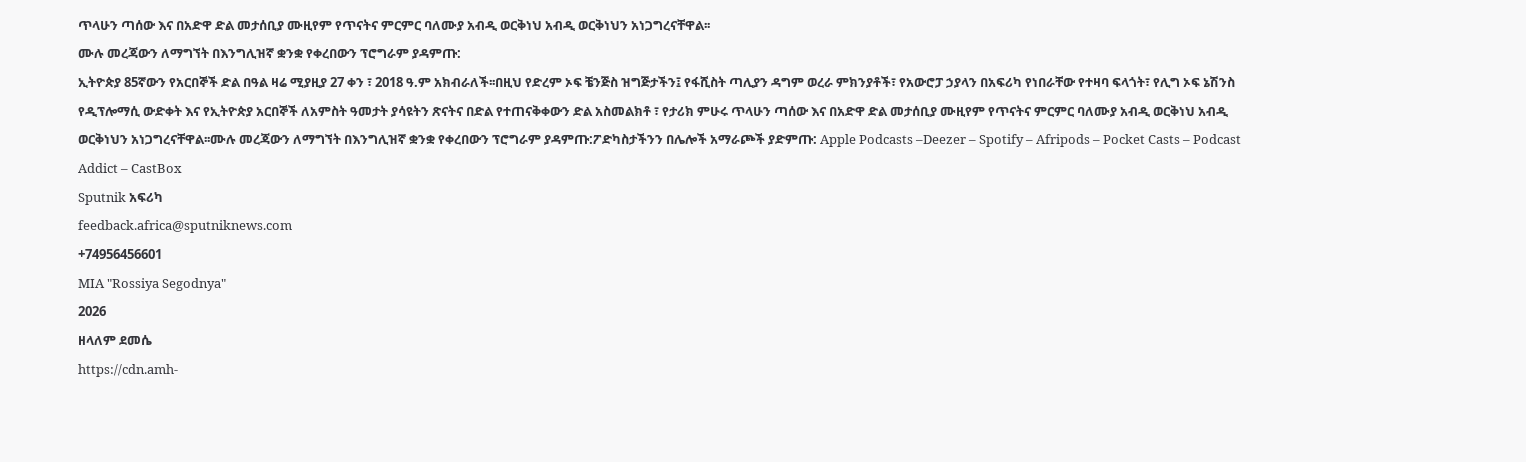ጥላሁን ጣሰው እና በአድዋ ድል መታሰቢያ ሙዚየም የጥናትና ምርምር ባለሙያ አብዲ ወርቅነህ አብዲ ወርቅነህን አነጋግረናቸዋል፡፡
ሙሉ መረጃውን ለማግኘት በእንግሊዝኛ ቋንቋ የቀረበውን ፕሮግራም ያዳምጡ:
ኢትዮጵያ 85ኛውን የአርበኞች ድል በዓል ዛሬ ሚያዚያ 27 ቀን ፣ 2018 ዓ.ም አክብራለች፡፡በዚህ የድረም ኦፍ ቼንጅስ ዝግጅታችን፤ የፋሺስት ጣሊያን ዳግም ወረራ ምክንያቶች፣ የአውሮፓ ኃያላን በአፍሪካ የነበራቸው የተዛባ ፍላጎት፣ የሊግ ኦፍ ኔሽንስ የዲፕሎማሲ ውድቀት እና የኢትዮጵያ አርበኞች ለአምስት ዓመታት ያሳዩትን ጽናትና በድል የተጠናቅቀውን ድል አስመልክቶ ፣ የታሪክ ምሁሩ ጥላሁን ጣሰው እና በአድዋ ድል መታሰቢያ ሙዚየም የጥናትና ምርምር ባለሙያ አብዲ ወርቅነህ አብዲ ወርቅነህን አነጋግረናቸዋል፡፡ሙሉ መረጃውን ለማግኘት በእንግሊዝኛ ቋንቋ የቀረበውን ፕሮግራም ያዳምጡ:ፖድካስታችንን በሌሎች አማራጮች ያድምጡ: Apple Podcasts –Deezer – Spotify – Afripods – Pocket Casts – Podcast Addict – CastBox
Sputnik አፍሪካ
feedback.africa@sputniknews.com
+74956456601
MIA "Rossiya Segodnya"
2026
ዘላለም ደመሴ
https://cdn.amh-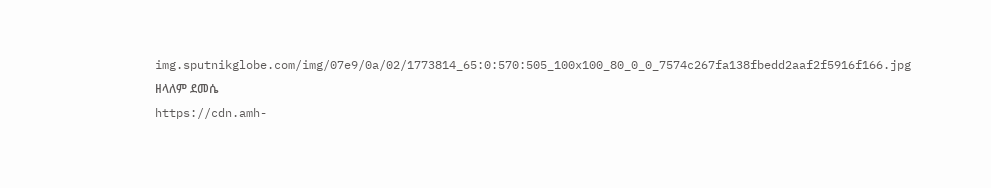img.sputnikglobe.com/img/07e9/0a/02/1773814_65:0:570:505_100x100_80_0_0_7574c267fa138fbedd2aaf2f5916f166.jpg
ዘላለም ደመሴ
https://cdn.amh-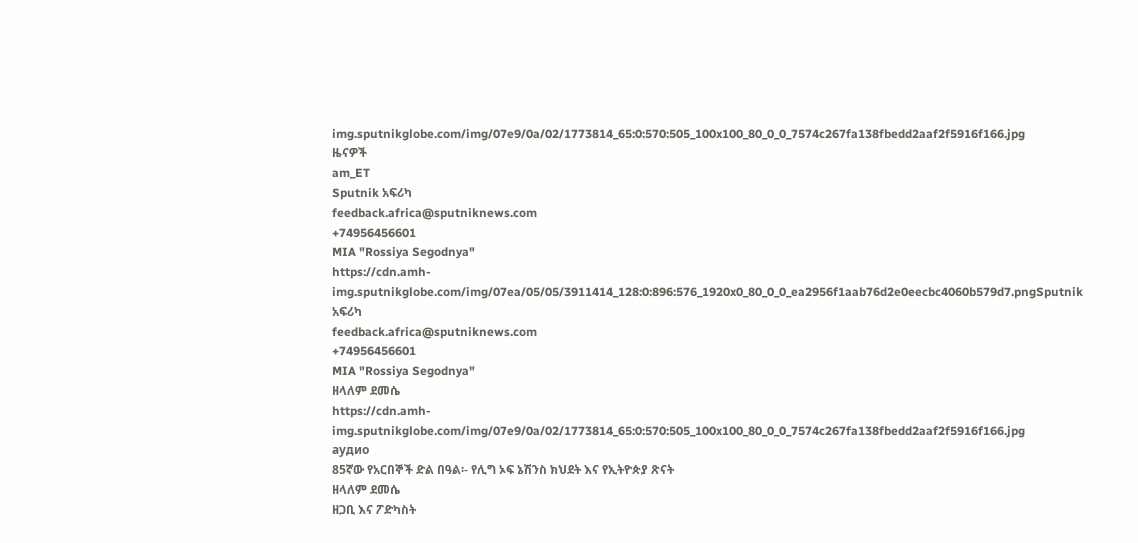img.sputnikglobe.com/img/07e9/0a/02/1773814_65:0:570:505_100x100_80_0_0_7574c267fa138fbedd2aaf2f5916f166.jpg
ዜናዎች
am_ET
Sputnik አፍሪካ
feedback.africa@sputniknews.com
+74956456601
MIA "Rossiya Segodnya"
https://cdn.amh-img.sputnikglobe.com/img/07ea/05/05/3911414_128:0:896:576_1920x0_80_0_0_ea2956f1aab76d2e0eecbc4060b579d7.pngSputnik አፍሪካ
feedback.africa@sputniknews.com
+74956456601
MIA "Rossiya Segodnya"
ዘላለም ደመሴ
https://cdn.amh-img.sputnikglobe.com/img/07e9/0a/02/1773814_65:0:570:505_100x100_80_0_0_7574c267fa138fbedd2aaf2f5916f166.jpg
аудио
85ኛው የአርበኞች ድል በዓል፡- የሊግ ኦፍ ኔሽንስ ክህደት እና የኢትዮጵያ ጽናት
ዘላለም ደመሴ
ዘጋቢ እና ፖድካስት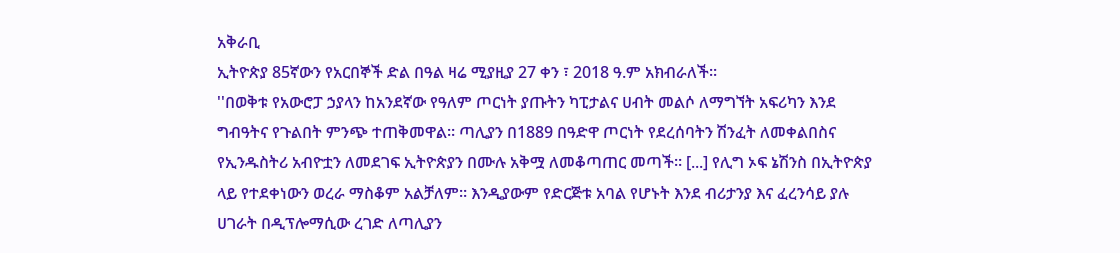አቅራቢ
ኢትዮጵያ 85ኛውን የአርበኞች ድል በዓል ዛሬ ሚያዚያ 27 ቀን ፣ 2018 ዓ.ም አክብራለች፡፡
''በወቅቱ የአውሮፓ ኃያላን ከአንደኛው የዓለም ጦርነት ያጡትን ካፒታልና ሀብት መልሶ ለማግኘት አፍሪካን እንደ ግብዓትና የጉልበት ምንጭ ተጠቅመዋል። ጣሊያን በ1889 በዓድዋ ጦርነት የደረሰባትን ሽንፈት ለመቀልበስና የኢንዱስትሪ አብዮቷን ለመደገፍ ኢትዮጵያን በሙሉ አቅሟ ለመቆጣጠር መጣች። [...] የሊግ ኦፍ ኔሽንስ በኢትዮጵያ ላይ የተደቀነውን ወረራ ማስቆም አልቻለም። እንዲያውም የድርጅቱ አባል የሆኑት እንደ ብሪታንያ እና ፈረንሳይ ያሉ ሀገራት በዲፕሎማሲው ረገድ ለጣሊያን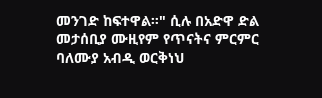መንገድ ከፍተዋል።" ሲሉ በአድዋ ድል መታሰቢያ ሙዚየም የጥናትና ምርምር ባለሙያ አብዲ ወርቅነህ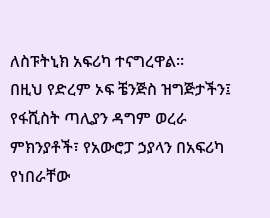ለስፑትኒክ አፍሪካ ተናግረዋል፡፡
በዚህ የድረም ኦፍ ቼንጅስ ዝግጅታችን፤ የፋሺስት ጣሊያን ዳግም ወረራ ምክንያቶች፣ የአውሮፓ ኃያላን በአፍሪካ የነበራቸው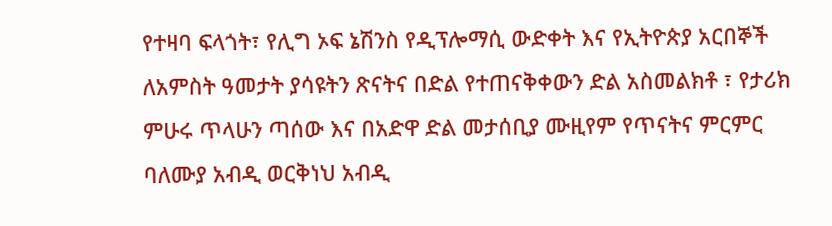የተዛባ ፍላጎት፣ የሊግ ኦፍ ኔሽንስ የዲፕሎማሲ ውድቀት እና የኢትዮጵያ አርበኞች ለአምስት ዓመታት ያሳዩትን ጽናትና በድል የተጠናቅቀውን ድል አስመልክቶ ፣ የታሪክ ምሁሩ ጥላሁን ጣሰው እና በአድዋ ድል መታሰቢያ ሙዚየም የጥናትና ምርምር ባለሙያ አብዲ ወርቅነህ አብዲ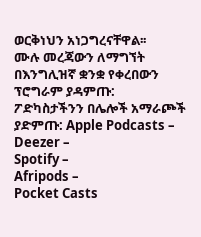ወርቅነህን አነጋግረናቸዋል፡፡
ሙሉ መረጃውን ለማግኘት
በእንግሊዝኛ ቋንቋ የቀረበውን ፕሮግራም ያዳምጡ:
ፖድካስታችንን በሌሎች አማራጮች ያድምጡ: Apple Podcasts –
Deezer –
Spotify –
Afripods –
Pocket Casts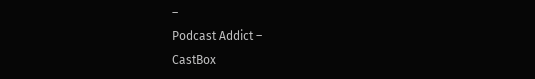–
Podcast Addict –
CastBox